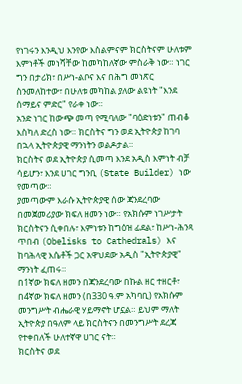የነገሩን እንዲህ እንየው እስልምናም ክርስትናም ሁለቱም እምነቶች መነሻቸው ከመካከለኛው ምስራቅ ነው። ነገር ግን በታሪክ፣ በሥነ-ልቦና እና በሕግ መነጽር ስንመለከተው፣ በሁለቱ መካከል ያለው ልዩነት "እንደ ሰማይና ምድር" የራቀ ነው።
አንድ ነገር ከውጭ መጣ የሚባለው "ባዕድነቱን" ጠብቆ እስካለ ድረስ ነው። ክርስትና ግን ወደ ኢትዮጵያ ከገባ በኋላ ኢትዮጵያዊ ማንነትን ወልዶታል።
ክርስትና ወደ ኢትዮጵያ ሲመጣ እንደ አዲስ እምነት ብቻ ሳይሆን፣ እንደ ሀገር ግንቢ (State Builder) ነው የመጣው።
ያመጣውም እራሱ ኢትዮጵያዊ ሰው ጃንደረባው በመጀመሪያው ክፍለ ዘመን ነው። የአክሱም ነገሥታት ክርስትናን ሲቀበሉ፣ እምነቱን ከግዕዝ ፊደል፣ ከሥነ-ሕንጻ ጥበብ (Obelisks to Cathedrals) እና ከባሕላዊ እሴቶች ጋር አዋህደው አዲስ "ኢትዮጵያዊ" ማንነት ፈጠሩ።
በ1ኛው ክፍለ ዘመን በጃንደረባው በኩል ዘር ተዘርቶ፣ በ4ኛው ክፍለ ዘመን (በ330 ዓ.ም አካባቢ) የአክሱም መንግሥት ብሔራዊ ሃይማኖት ሆኗል። ይህም ማለት ኢትዮጵያ በዓለም ላይ ክርስትናን በመንግሥት ደረጃ የተቀበለች ሁለተኛዋ ሀገር ናት።
ክርስትና ወደ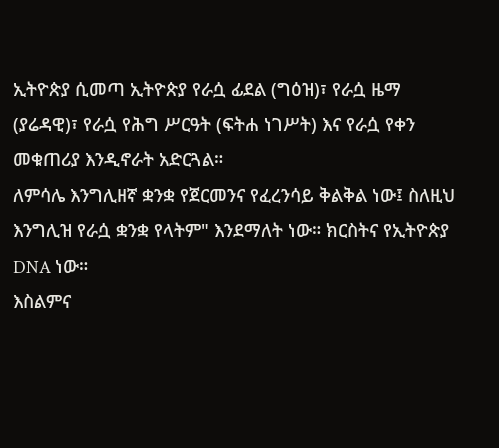ኢትዮጵያ ሲመጣ ኢትዮጵያ የራሷ ፊደል (ግዕዝ)፣ የራሷ ዜማ (ያሬዳዊ)፣ የራሷ የሕግ ሥርዓት (ፍትሐ ነገሥት) እና የራሷ የቀን መቁጠሪያ እንዲኖራት አድርጓል።
ለምሳሌ እንግሊዘኛ ቋንቋ የጀርመንና የፈረንሳይ ቅልቅል ነው፤ ስለዚህ እንግሊዝ የራሷ ቋንቋ የላትም" እንደማለት ነው። ክርስትና የኢትዮጵያ DNA ነው።
እስልምና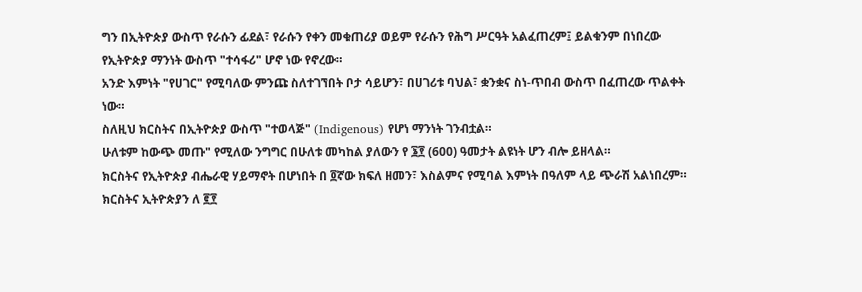ግን በኢትዮጵያ ውስጥ የራሱን ፊደል፣ የራሱን የቀን መቁጠሪያ ወይም የራሱን የሕግ ሥርዓት አልፈጠረም፤ ይልቁንም በነበረው የኢትዮጵያ ማንነት ውስጥ "ተሳፋሪ" ሆኖ ነው የኖረው።
አንድ እምነት "የሀገር" የሚባለው ምንጩ ስለተገኘበት ቦታ ሳይሆን፣ በሀገሪቱ ባህል፣ ቋንቋና ስነ-ጥበብ ውስጥ በፈጠረው ጥልቀት ነው።
ስለዚህ ክርስትና በኢትዮጵያ ውስጥ "ተወላጅ" (Indigenous) የሆነ ማንነት ገንብቷል።
ሁለቱም ከውጭ መጡ" የሚለው ንግግር በሁለቱ መካከል ያለውን የ ፮፻ (600) ዓመታት ልዩነት ሆን ብሎ ይዘላል።
ክርስትና የኢትዮጵያ ብሔራዊ ሃይማኖት በሆነበት በ ፬ኛው ክፍለ ዘመን፣ እስልምና የሚባል እምነት በዓለም ላይ ጭራሽ አልነበረም። ክርስትና ኢትዮጵያን ለ ፪፻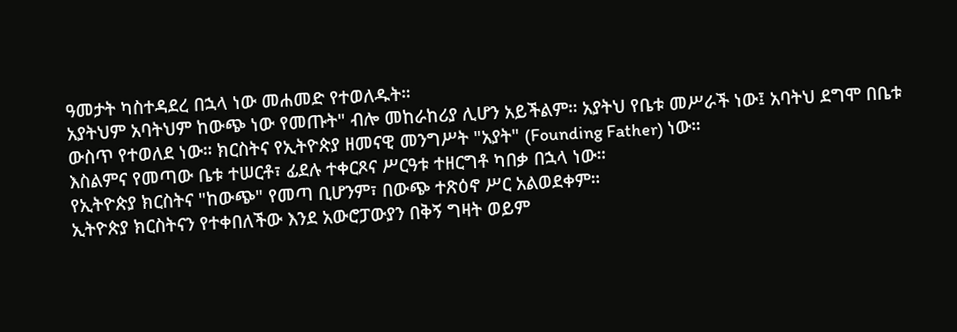ዓመታት ካስተዳደረ በኋላ ነው መሐመድ የተወለዱት።
አያትህም አባትህም ከውጭ ነው የመጡት" ብሎ መከራከሪያ ሊሆን አይችልም። አያትህ የቤቱ መሥራች ነው፤ አባትህ ደግሞ በቤቱ ውስጥ የተወለደ ነው። ክርስትና የኢትዮጵያ ዘመናዊ መንግሥት "አያት" (Founding Father) ነው።
እስልምና የመጣው ቤቱ ተሠርቶ፣ ፊደሉ ተቀርጾና ሥርዓቱ ተዘርግቶ ካበቃ በኋላ ነው።
የኢትዮጵያ ክርስትና "ከውጭ" የመጣ ቢሆንም፣ በውጭ ተጽዕኖ ሥር አልወደቀም።
ኢትዮጵያ ክርስትናን የተቀበለችው እንደ አውሮፓውያን በቅኝ ግዛት ወይም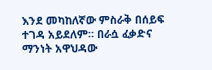እንደ መካከለኛው ምስራቅ በሰይፍ ተገዳ አይደለም። በራሷ ፈቃድና ማንነት አዋህዳው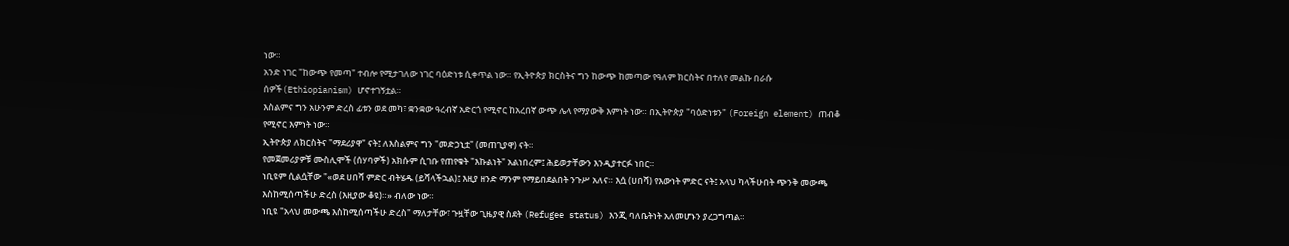ነው።
አንድ ነገር "ከውጭ የመጣ" ተብሎ የሚታገለው ነገር ባዕድነቱ ሲቀጥል ነው። የኢትዮጵያ ክርስትና ግን ከውጭ ከመጣው የዓለም ክርስትና በተለየ መልኩ በራሱ ሰዎች(Ethiopianism) ሆኖተገኝቷል።
እስልምና ግን አሁንም ድረስ ፊቱን ወደ መካ፣ ቋንቋው ዓረብኛ አድርጎ የሚኖር ከአረበኛ ውጭ ሌላ የማያውቅ እምነት ነው። በኢትዮጵያ "ባዕድነቱን" (Foreign element) ጠብቆ የሚኖር እምነት ነው።
ኢትዮጵያ ለክርስትና "ማደሪያዋ" ናት፤ ለእስልምና ግን "መድኃኒቷ" (መጠጊያዋ) ናት።
የመጀመሪያዎቹ ሙስሊሞች (ሰሃባዎች) አክሱም ሲገቡ የጠየቁት "እኩልነት" አልነበረም፤ ሕይወታቸውን እንዲያተርፉ ነበር።
ነቢዩም ሲልሷቸው "«ወደ ሀበሻ ምድር ብትሄዱ (ይሻላችኋል)፤ እዚያ ዘንድ ማንም የማይበደልበት ንጉሥ አለና። እሷ (ሀበሻ) የእውነት ምድር ናት፤ አላህ ካላችሁበት ጭንቅ መውጫ እስከሚሰጣችሁ ድረስ (እዚያው ቆዩ)።» ብለው ነው።
ነቢዩ "አላህ መውጫ እስከሚሰጣችሁ ድረስ" ማለታቸው፣ ጉዟቸው ጊዜያዊ ስደት (Refugee status) እንጂ ባለቤትነት አለመሆኑን ያረጋግጣል።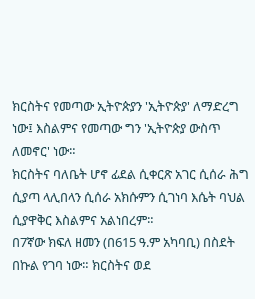ክርስትና የመጣው ኢትዮጵያን 'ኢትዮጵያ' ለማድረግ ነው፤ እስልምና የመጣው ግን 'ኢትዮጵያ ውስጥ ለመኖር' ነው።
ክርስትና ባለቤት ሆኖ ፊደል ሲቀርጽ አገር ሲሰራ ሕግ ሲያጣ ላሊበላን ሲሰራ አክሱምን ሲገነባ እሴት ባህል ሲያዋቅር እስልምና አልነበረም።
በ7ኛው ክፍለ ዘመን (በ615 ዓ.ም አካባቢ) በስደት በኩል የገባ ነው። ክርስትና ወደ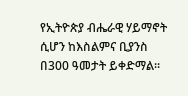የኢትዮጵያ ብሔራዊ ሃይማኖት ሲሆን ከእስልምና ቢያንስ በ300 ዓመታት ይቀድማል።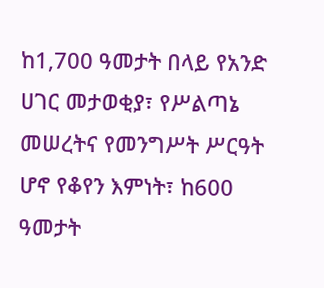ከ1,700 ዓመታት በላይ የአንድ ሀገር መታወቂያ፣ የሥልጣኔ መሠረትና የመንግሥት ሥርዓት ሆኖ የቆየን እምነት፣ ከ600 ዓመታት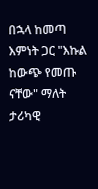በኋላ ከመጣ እምነት ጋር "እኩል ከውጭ የመጡ ናቸው" ማለት ታሪካዊ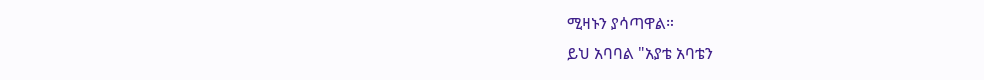ሚዛኑን ያሳጣዋል።
ይህ አባባል "አያቴ አባቴን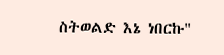ስትወልድ እኔ ነበርኩ"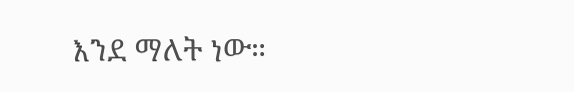እንደ ማለት ነው።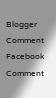Blogger Comment
Facebook Comment